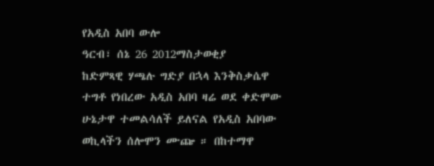የአዲስ አበባ ውሎ
ዓርብ፣ ሰኔ 26 2012ማስታወቂያ
ከድምጻዊ ሃጫሉ ግድያ በኋላ እንቅስቃሴዋ ተግቶ የነበረው አዲስ አበባ ዛሬ ወደ ቀድሞው ሁኔታዋ ተመልሳለች ይለናል የአዲስ አበባው ወኪላችን ሰሎሞን ሙጬ ። በከተማዋ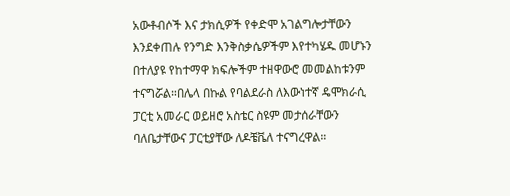አውቶብሶች እና ታክሲዎች የቀድሞ አገልግሎታቸውን እንደቀጠሉ የንግድ እንቅስቃሴዎችም እየተካሄዱ መሆኑን በተለያዩ የከተማዋ ክፍሎችም ተዘዋውሮ መመልከቱንም ተናግሯል።በሌላ በኩል የባልደራስ ለእውነተኛ ዴሞክራሲ ፓርቲ አመራር ወይዘሮ አስቴር ስዩም መታሰራቸውን ባለቤታቸውና ፓርቲያቸው ለዶቼቬለ ተናግረዋል።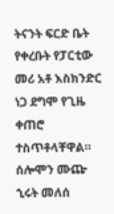ትናንት ፍርድ ቤት የቀረቡት የፓርቲው መሪ አቶ እስክንድር ነጋ ደግሞ የጊዜ ቀጠሮ ተስጥቶላቸዋል።
ሰሎሞን ሙጬ
ኂሩት መለሰ